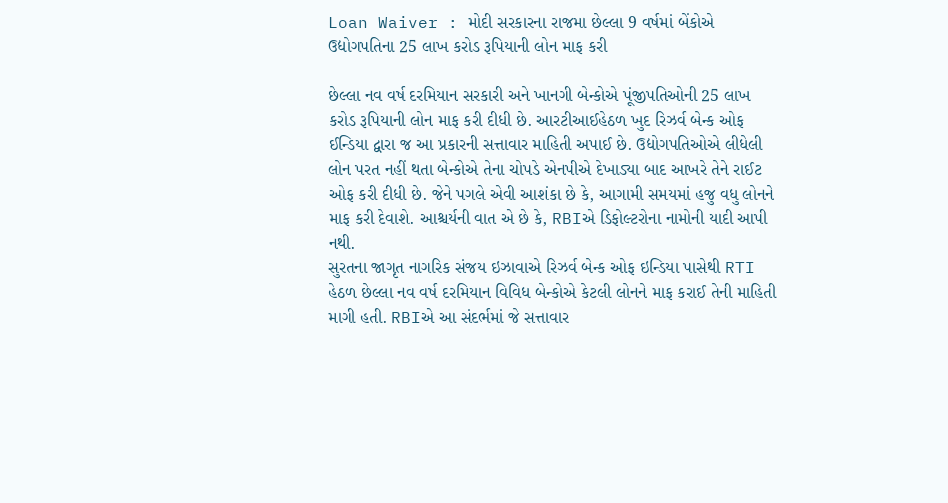Loan Waiver : મોદી સરકારના રાજમા છેલ્લા 9 વર્ષમાં બેંકોએ ઉદ્યોગપતિના 25 લાખ કરોડ રૂપિયાની લોન માફ કરી

છેલ્લા નવ વર્ષ દરમિયાન સરકારી અને ખાનગી બેન્કોએ પૂંજીપતિઓની 25 લાખ કરોડ રૂપિયાની લોન માફ કરી દીધી છે. આરટીઆઈહેઠળ ખુદ રિઝર્વ બેન્ક ઓફ ઈન્ડિયા દ્વારા જ આ પ્રકારની સત્તાવાર માહિતી અપાઈ છે. ઉદ્યોગપતિઓએ લીધેલી લોન પરત નહીં થતા બેન્કોએ તેના ચોપડે એનપીએ દેખાડ્યા બાદ આખરે તેને રાઈટ ઓફ કરી દીધી છે. જેને પગલે એવી આશંકા છે કે, આગામી સમયમાં હજુ વધુ લોનને માફ કરી દેવાશે. આશ્ચર્યની વાત એ છે કે, RBIએ ડિફોલ્ટરોના નામોની યાદી આપી નથી.
સુરતના જાગૃત નાગરિક સંજય ઇઝાવાએ રિઝર્વ બેન્ક ઓફ ઇન્ડિયા પાસેથી RTI હેઠળ છેલ્લા નવ વર્ષ દરમિયાન વિવિધ બેન્કોએ કેટલી લોનને માફ કરાઈ તેની માહિતી માગી હતી. RBIએ આ સંદર્ભમાં જે સત્તાવાર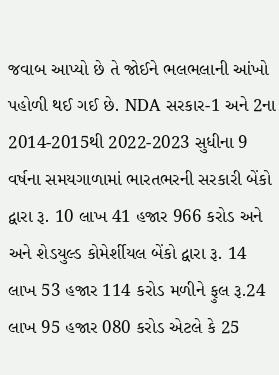જવાબ આપ્યો છે તે જોઈને ભલભલાની આંખો પહોળી થઈ ગઈ છે. NDA સરકાર-1 અને 2ના 2014-2015થી 2022-2023 સુધીના 9 વર્ષના સમયગાળામાં ભારતભરની સરકારી બેંકો દ્વારા રૂ. 10 લાખ 41 હજાર 966 કરોડ અને અને શેડયુલ્ડ કોમેર્શીયલ બેંકો દ્વારા રૂ. 14 લાખ 53 હજાર 114 કરોડ મળીને ફુલ રૂ.24 લાખ 95 હજાર 080 કરોડ એટલે કે 25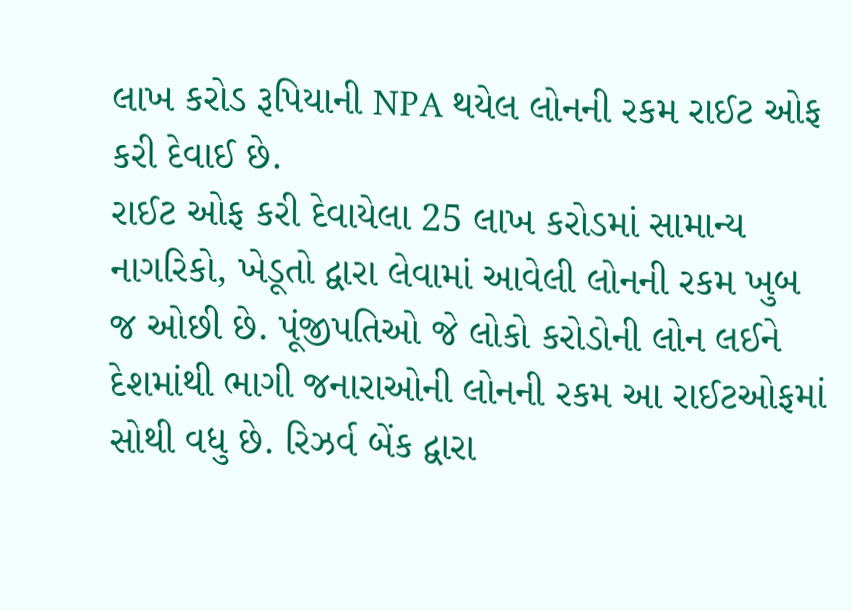લાખ કરોડ રૂપિયાની NPA થયેલ લોનની રકમ રાઈટ ઓફ કરી દેવાઈ છે.
રાઈટ ઓફ કરી દેવાયેલા 25 લાખ કરોડમાં સામાન્ય નાગરિકો, ખેડૂતો દ્વારા લેવામાં આવેલી લોનની રકમ ખુબ જ ઓછી છે. પૂંજીપતિઓ જે લોકો કરોડોની લોન લઈને દેશમાંથી ભાગી જનારાઓની લોનની રકમ આ રાઈટઓફમાં સોથી વધુ છે. રિઝર્વ બેંક દ્વારા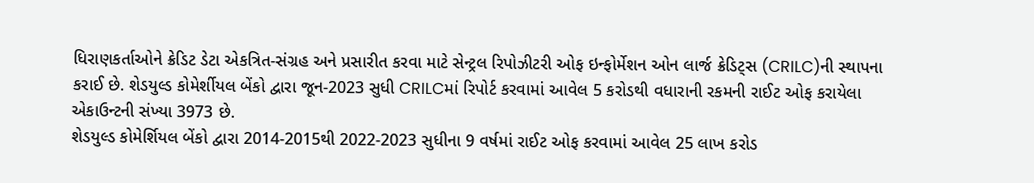ધિરાણકર્તાઓને ક્રેડિટ ડેટા એકત્રિત-સંગ્રહ અને પ્રસારીત કરવા માટે સેન્ટ્રલ રિપોઝીટરી ઓફ ઇન્ફોર્મેશન ઓન લાર્જ ક્રેડિટ્સ (CRILC)ની સ્થાપના કરાઈ છે. શેડયુલ્ડ કોમેર્શીયલ બેંકો દ્વારા જૂન-2023 સુધી CRILCમાં રિપોર્ટ કરવામાં આવેલ 5 કરોડથી વધારાની રકમની રાઈટ ઓફ કરાયેલા એકાઉન્ટની સંખ્યા 3973 છે.
શેડયુલ્ડ કોમેર્શિયલ બેંકો દ્વારા 2014-2015થી 2022-2023 સુધીના 9 વર્ષમાં રાઈટ ઓફ કરવામાં આવેલ 25 લાખ કરોડ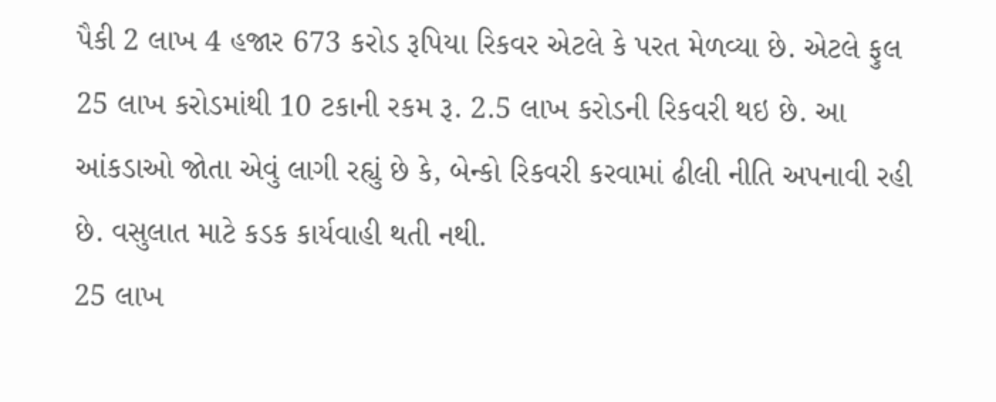પૈકી 2 લાખ 4 હજાર 673 કરોડ રૂપિયા રિકવર એટલે કે પરત મેળવ્યા છે. એટલે ફુલ 25 લાખ કરોડમાંથી 10 ટકાની રકમ રૂ. 2.5 લાખ કરોડની રિકવરી થઇ છે. આ આંકડાઓ જોતા એવું લાગી રહ્યું છે કે, બેન્કો રિકવરી કરવામાં ઢીલી નીતિ અપનાવી રહી છે. વસુલાત માટે કડક કાર્યવાહી થતી નથી.
25 લાખ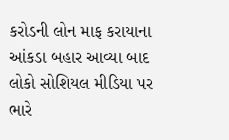કરોડની લોન માફ કરાયાના આંકડા બહાર આવ્યા બાદ લોકો સોશિયલ મીડિયા પર ભારે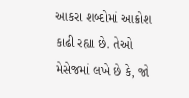આકરા શબ્દોમાં આક્રોશ કાઢી રહ્યા છે. તેઓ મેસેજમાં લખે છે કે, જો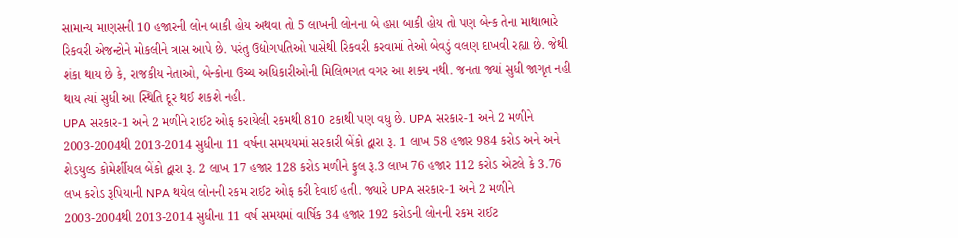સામાન્ય માણસની 10 હજારની લોન બાકી હોય અથવા તો 5 લાખની લોનના બે હપ્તા બાકી હોય તો પણ બેન્ક તેના માથાભારે રિકવરી એજન્ટોને મોકલીને ત્રાસ આપે છે. પરંતુ ઉદ્યોગપતિઓ પાસેથી રિકવરી કરવામાં તેઓ બેવડું વલણ દાખવી રહ્યા છે. જેથી શંકા થાય છે કે, રાજકીય નેતાઓ, બેન્કોના ઉચ્ચ અધિકારીઓની મિલિભગત વગર આ શક્ય નથી. જનતા જ્યાં સુધી જાગૃત નહી થાય ત્યાં સુધી આ સ્થિતિ દૂર થઈ શકશે નહી.
UPA સરકાર-1 અને 2 મળીને રાઈટ ઓફ કરાયેલી રકમથી 810 ટકાથી પણ વધુ છે. UPA સરકાર-1 અને 2 મળીને 2003-2004થી 2013-2014 સુધીના 11 વર્ષના સમયયમાં સરકારી બેંકો દ્વારા રૂ. 1 લાખ 58 હજાર 984 કરોડ અને અને શેડયુલ્ડ કોમેર્શીયલ બેંકો દ્વારા રૂ. 2 લાખ 17 હજાર 128 કરોડ મળીને ફુલ રૂ.3 લાખ 76 હજાર 112 કરોડ એટલે કે 3.76 લખ કરોડ રૂપિયાની NPA થયેલ લોનની રકમ રાઈટ ઓફ કરી દેવાઈ હતી. જ્યારે UPA સરકાર-1 અને 2 મળીને 2003-2004થી 2013-2014 સુધીના 11 વર્ષ સમયમાં વાર્ષિક 34 હજાર 192 કરોડની લોનની રકમ રાઈટ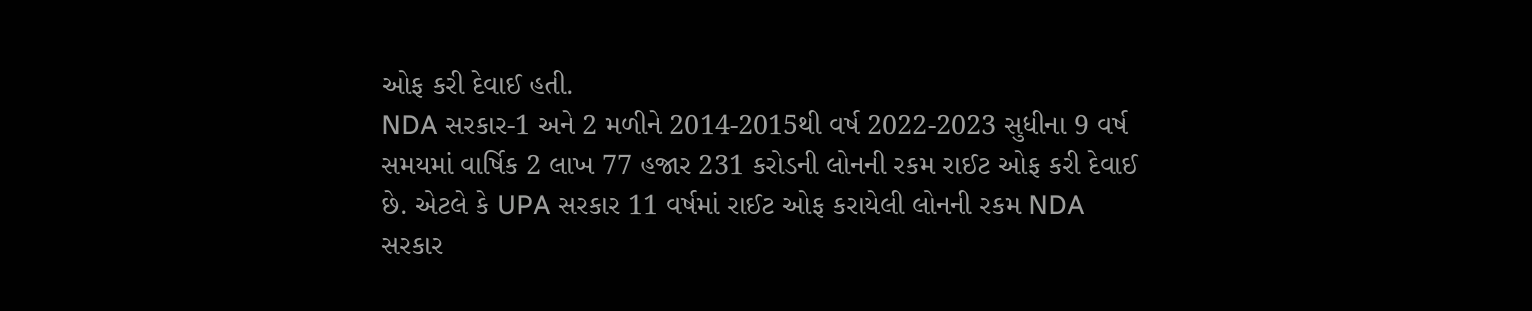ઓફ કરી દેવાઈ હતી.
NDA સરકાર-1 અને 2 મળીને 2014-2015થી વર્ષ 2022-2023 સુધીના 9 વર્ષ સમયમાં વાર્ષિક 2 લાખ 77 હજાર 231 કરોડની લોનની રકમ રાઈટ ઓફ કરી દેવાઈ છે. એટલે કે UPA સરકાર 11 વર્ષમાં રાઈટ ઓફ કરાયેલી લોનની રકમ NDA સરકાર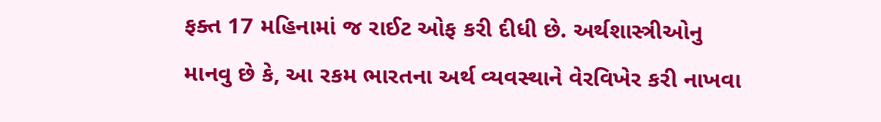ફક્ત 17 મહિનામાં જ રાઈટ ઓફ કરી દીધી છે. અર્થશાસ્ત્રીઓનુ માનવુ છે કે, આ રકમ ભારતના અર્થ વ્યવસ્થાને વેરવિખેર કરી નાખવા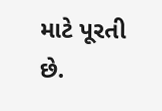માટે પૂરતી છે.